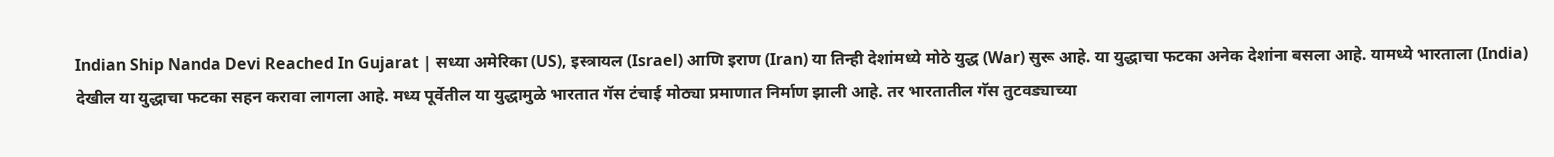Indian Ship Nanda Devi Reached In Gujarat | सध्या अमेरिका (US), इस्त्रायल (Israel) आणि इराण (Iran) या तिन्ही देशांमध्ये मोठे युद्ध (War) सुरू आहे. या युद्धाचा फटका अनेक देशांना बसला आहे. यामध्ये भारताला (India) देखील या युद्धाचा फटका सहन करावा लागला आहे. मध्य पूर्वेतील या युद्धामुळे भारतात गॅस टंचाई मोठ्या प्रमाणात निर्माण झाली आहे. तर भारतातील गॅस तुटवड्याच्या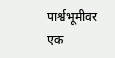पार्श्वभूमीवर एक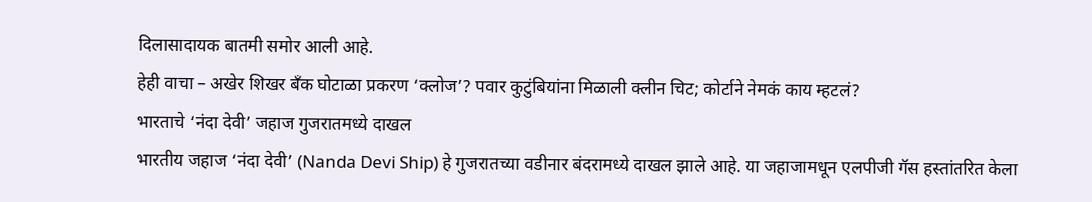दिलासादायक बातमी समोर आली आहे.
हेही वाचा – अखेर शिखर बँक घोटाळा प्रकरण ‘क्लोज’? पवार कुटुंबियांना मिळाली क्लीन चिट; कोर्टाने नेमकं काय म्हटलं?
भारताचे ‘नंदा देवी’ जहाज गुजरातमध्ये दाखल
भारतीय जहाज ‘नंदा देवी’ (Nanda Devi Ship) हे गुजरातच्या वडीनार बंदरामध्ये दाखल झाले आहे. या जहाजामधून एलपीजी गॅस हस्तांतरित केला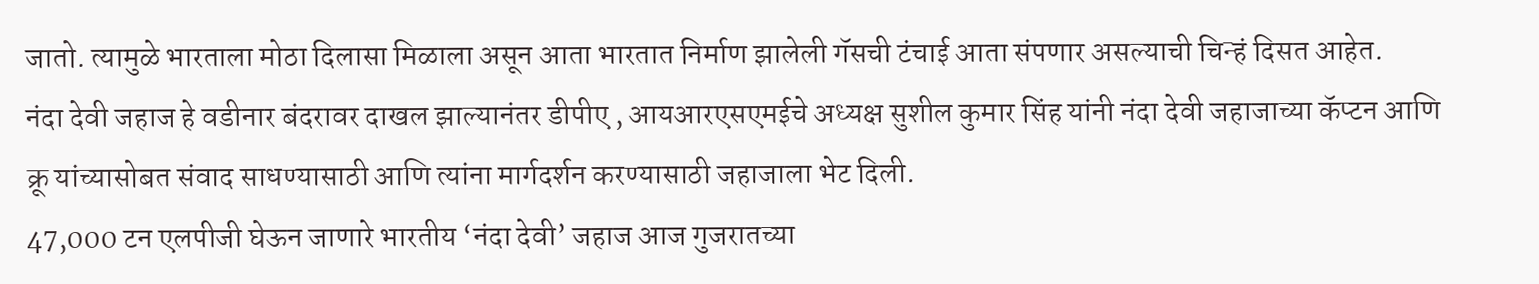जातो. त्यामुळे भारताला मोठा दिलासा मिळाला असून आता भारतात निर्माण झालेली गॅसची टंचाई आता संपणार असल्याची चिन्हं दिसत आहेत.
नंदा देवी जहाज हे वडीनार बंदरावर दाखल झाल्यानंतर डीपीए , आयआरएसएमईचे अध्यक्ष सुशील कुमार सिंह यांनी नंदा देवी जहाजाच्या कॅप्टन आणि क्रू यांच्यासोबत संवाद साधण्यासाठी आणि त्यांना मार्गदर्शन करण्यासाठी जहाजाला भेट दिली.
47,000 टन एलपीजी घेऊन जाणारे भारतीय ‘नंदा देवी’ जहाज आज गुजरातच्या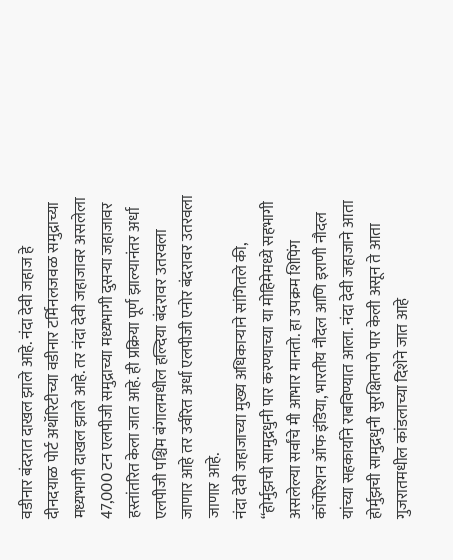वडीनार बंदरात दाखल झाले आहे. नंदा देवी जहाज हे दीनदयाळ पोर्ट अथॉरिटीच्या वडीनार टर्मिनलजवळ समुद्राच्या मध्यभागी दाखल झाले आहे. तर नंदा देवी जहाजावर असलेला 47,000 टन एलपीजी समुद्राच्या मध्यभागी दुसऱ्या जहाजावर हस्तांतरित केला जात आहे. ही प्रक्रिया पूर्ण झाल्यानंतर अर्धा एलपीजी पश्चिम बंगालमधील हल्दिया बंदरावर उतरवला जाणार आहे तर उर्वरित अर्धा एलपीजी एनोर बंदरावर उतरवला जाणार आहे.
नंदा देवी जहाजाच्या मुख्य अधिकाऱ्याने सांगितले की, “होर्मुझची सामुद्रधुनी पार करण्याच्या या मोहिमेमध्ये सहभागी असलेल्या सर्वांचे मी आभार मानतो. हा उपक्रम शिपिंग कॉर्पोरेशन ऑफ इंडिया, भारतीय नौदल आणि इराणी नौदल यांच्या सहकार्याने राबविण्यात आला. नंदा देवी जहाजाने आता होर्मुझची सामुद्रधुनी सुरक्षितपणे पार केली असून ते आता गुजरातमधील कांडलाच्या दिशेने जात आहे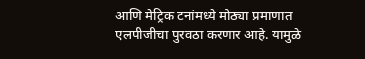आणि मेट्रिक टनांमध्ये मोठ्या प्रमाणात एलपीजीचा पुरवठा करणार आहे. यामुळे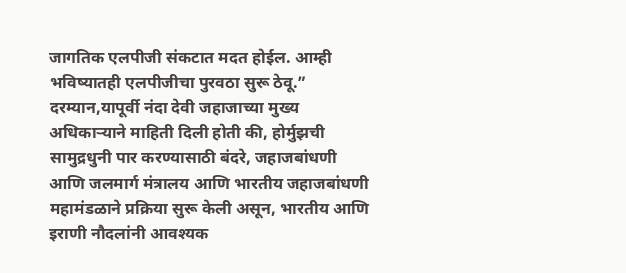जागतिक एलपीजी संकटात मदत होईल. आम्ही भविष्यातही एलपीजीचा पुरवठा सुरू ठेवू.”
दरम्यान,यापूर्वी नंदा देवी जहाजाच्या मुख्य अधिकाऱ्याने माहिती दिली होती की, होर्मुझची सामुद्रधुनी पार करण्यासाठी बंदरे, जहाजबांधणी आणि जलमार्ग मंत्रालय आणि भारतीय जहाजबांधणी महामंडळाने प्रक्रिया सुरू केली असून, भारतीय आणि इराणी नौदलांनी आवश्यक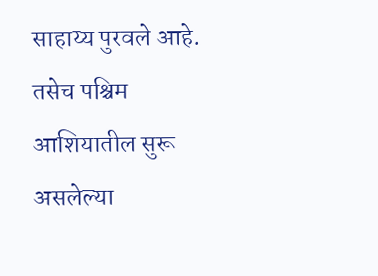साहाय्य पुरवले आहे. तसेच पश्चिम आशियातील सुरू असलेल्या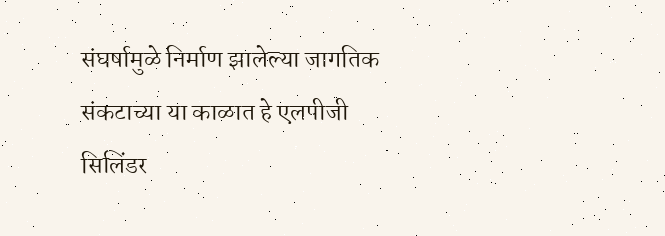संघर्षामुळे निर्माण झालेल्या जागतिक संकटाच्या या काळात हे एलपीजी सिलिंडर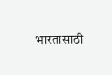भारतासाठी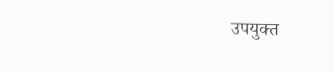उपयुक्त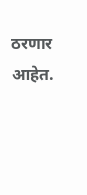ठरणार आहेत.